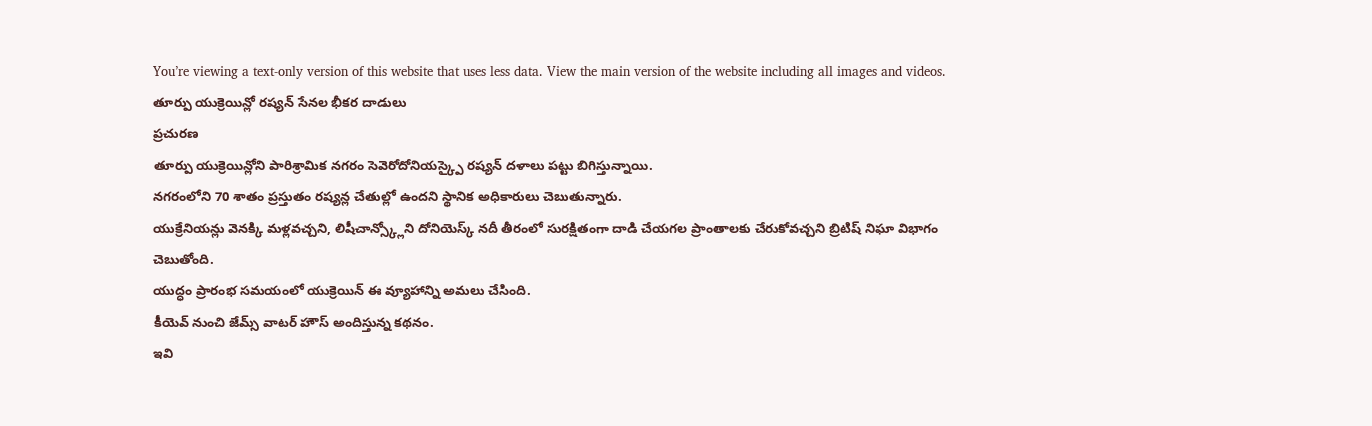You’re viewing a text-only version of this website that uses less data. View the main version of the website including all images and videos.
తూర్పు యుక్రెయిన్లో రష్యన్ సేనల భీకర దాడులు
ప్రచురణ
తూర్పు యుక్రెయిన్లోని పారిశ్రామిక నగరం సెవెరోదోనియస్క్పై రష్యన్ దళాలు పట్టు బిగిస్తున్నాయి.
నగరంలోని 70 శాతం ప్రస్తుతం రష్యన్ల చేతుల్లో ఉందని స్థానిక అధికారులు చెబుతున్నారు.
యుక్రేనియన్లు వెనక్కి మళ్లవచ్చని, లిషీచాన్స్క్లోని దోనియెస్క్ నదీ తీరంలో సురక్షితంగా దాడి చేయగల ప్రాంతాలకు చేరుకోవచ్చని బ్రిటిష్ నిఘా విభాగం చెబుతోంది.
యుద్ధం ప్రారంభ సమయంలో యుక్రెయిన్ ఈ వ్యూహాన్ని అమలు చేసింది.
కీయెవ్ నుంచి జేమ్స్ వాటర్ హౌస్ అందిస్తున్న కథనం.
ఇవి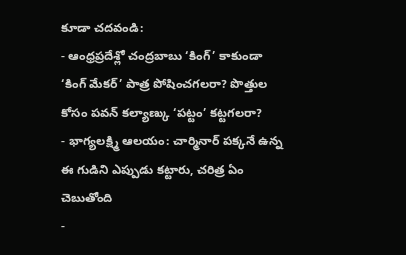కూడా చదవండి:
- ఆంధ్రప్రదేశ్లో చంద్రబాబు ‘కింగ్’ కాకుండా ‘కింగ్ మేకర్’ పాత్ర పోషించగలరా? పొత్తుల కోసం పవన్ కల్యాణ్కు ‘పట్టం’ కట్టగలరా?
- భాగ్యలక్ష్మి ఆలయం: చార్మినార్ పక్కనే ఉన్న ఈ గుడిని ఎప్పుడు కట్టారు, చరిత్ర ఏం చెబుతోంది
-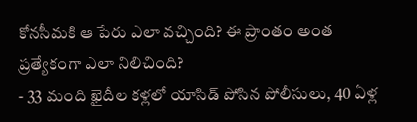కోనసీమకి ఆ పేరు ఎలా వచ్చింది? ఈ ప్రాంతం అంత ప్రత్యేకంగా ఎలా నిలిచింది?
- 33 మంది ఖైదీల కళ్లలో యాసిడ్ పోసిన పోలీసులు, 40 ఏళ్ల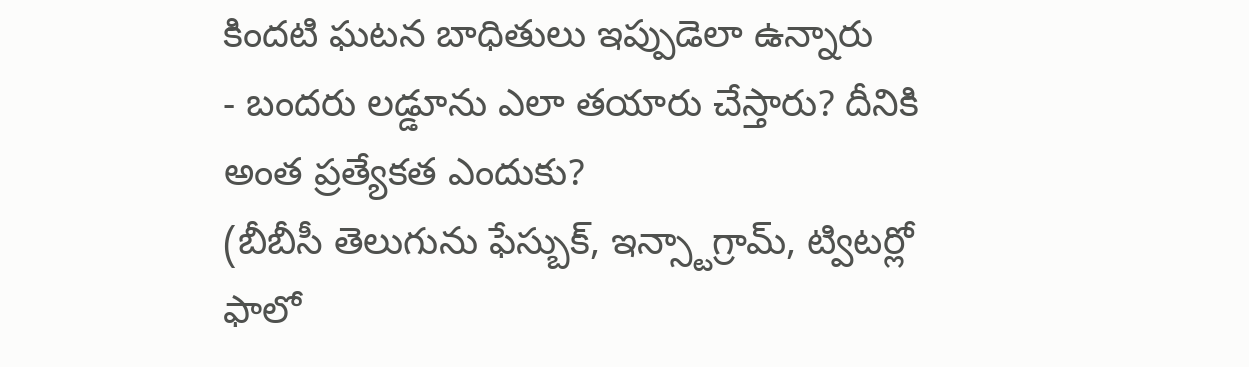కిందటి ఘటన బాధితులు ఇప్పుడెలా ఉన్నారు
- బందరు లడ్డూను ఎలా తయారు చేస్తారు? దీనికి అంత ప్రత్యేకత ఎందుకు?
(బీబీసీ తెలుగును ఫేస్బుక్, ఇన్స్టాగ్రామ్, ట్విటర్లో ఫాలో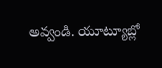అవ్వండి. యూట్యూబ్లో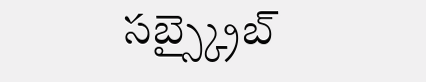సబ్స్క్రైబ్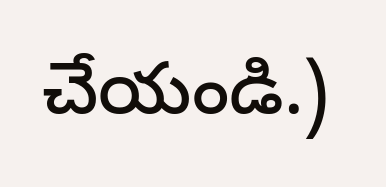చేయండి.)